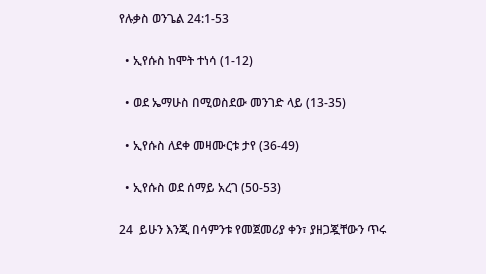የሉቃስ ወንጌል 24:1-53

  • ኢየሱስ ከሞት ተነሳ (1-12)

  • ወደ ኤማሁስ በሚወስደው መንገድ ላይ (13-35)

  • ኢየሱስ ለደቀ መዛሙርቱ ታየ (36-49)

  • ኢየሱስ ወደ ሰማይ አረገ (50-53)

24  ይሁን እንጂ በሳምንቱ የመጀመሪያ ቀን፣ ያዘጋጇቸውን ጥሩ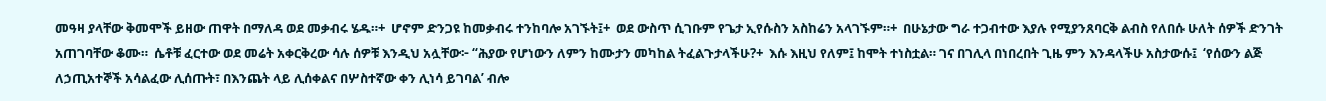መዓዛ ያላቸው ቅመሞች ይዘው ጠዋት በማለዳ ወደ መቃብሩ ሄዱ።+  ሆኖም ድንጋዩ ከመቃብሩ ተንከባሎ አገኙት፤+  ወደ ውስጥ ሲገቡም የጌታ ኢየሱስን አስከሬን አላገኙም።+  በሁኔታው ግራ ተጋብተው እያሉ የሚያንጸባርቅ ልብስ የለበሱ ሁለት ሰዎች ድንገት አጠገባቸው ቆሙ።  ሴቶቹ ፈርተው ወደ መሬት አቀርቅረው ሳሉ ሰዎቹ እንዲህ አሏቸው፦ “ሕያው የሆነውን ለምን ከሙታን መካከል ትፈልጉታላችሁ?+  እሱ እዚህ የለም፤ ከሞት ተነስቷል። ገና በገሊላ በነበረበት ጊዜ ምን እንዳላችሁ አስታውሱ፤  ‘የሰውን ልጅ ለኃጢአተኞች አሳልፈው ሊሰጡት፣ በእንጨት ላይ ሊሰቀልና በሦስተኛው ቀን ሊነሳ ይገባል’ ብሎ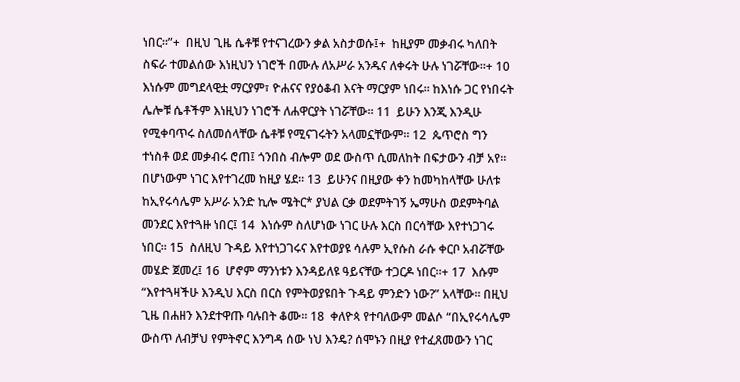ነበር።”+  በዚህ ጊዜ ሴቶቹ የተናገረውን ቃል አስታወሱ፤+  ከዚያም መቃብሩ ካለበት ስፍራ ተመልሰው እነዚህን ነገሮች በሙሉ ለአሥራ አንዱና ለቀሩት ሁሉ ነገሯቸው።+ 10  እነሱም መግደላዊቷ ማርያም፣ ዮሐናና የያዕቆብ እናት ማርያም ነበሩ። ከእነሱ ጋር የነበሩት ሌሎቹ ሴቶችም እነዚህን ነገሮች ለሐዋርያት ነገሯቸው። 11  ይሁን እንጂ እንዲሁ የሚቀባጥሩ ስለመሰላቸው ሴቶቹ የሚናገሩትን አላመኗቸውም። 12  ጴጥሮስ ግን ተነስቶ ወደ መቃብሩ ሮጠ፤ ጎንበስ ብሎም ወደ ውስጥ ሲመለከት በፍታውን ብቻ አየ። በሆነውም ነገር እየተገረመ ከዚያ ሄደ። 13  ይሁንና በዚያው ቀን ከመካከላቸው ሁለቱ ከኢየሩሳሌም አሥራ አንድ ኪሎ ሜትር* ያህል ርቃ ወደምትገኝ ኤማሁስ ወደምትባል መንደር እየተጓዙ ነበር፤ 14  እነሱም ስለሆነው ነገር ሁሉ እርስ በርሳቸው እየተነጋገሩ ነበር። 15  ስለዚህ ጉዳይ እየተነጋገሩና እየተወያዩ ሳሉም ኢየሱስ ራሱ ቀርቦ አብሯቸው መሄድ ጀመረ፤ 16  ሆኖም ማንነቱን እንዳይለዩ ዓይናቸው ተጋርዶ ነበር።+ 17  እሱም “እየተጓዛችሁ እንዲህ እርስ በርስ የምትወያዩበት ጉዳይ ምንድን ነው?” አላቸው። በዚህ ጊዜ በሐዘን እንደተዋጡ ባሉበት ቆሙ። 18  ቀለዮጳ የተባለውም መልሶ “በኢየሩሳሌም ውስጥ ለብቻህ የምትኖር እንግዳ ሰው ነህ እንዴ? ሰሞኑን በዚያ የተፈጸመውን ነገር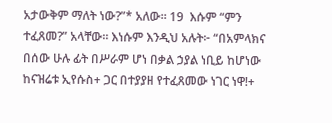አታውቅም ማለት ነው?”* አለው። 19  እሱም “ምን ተፈጸመ?” አላቸው። እነሱም እንዲህ አሉት፦ “በአምላክና በሰው ሁሉ ፊት በሥራም ሆነ በቃል ኃያል ነቢይ ከሆነው ከናዝሬቱ ኢየሱስ+ ጋር በተያያዘ የተፈጸመው ነገር ነዋ!+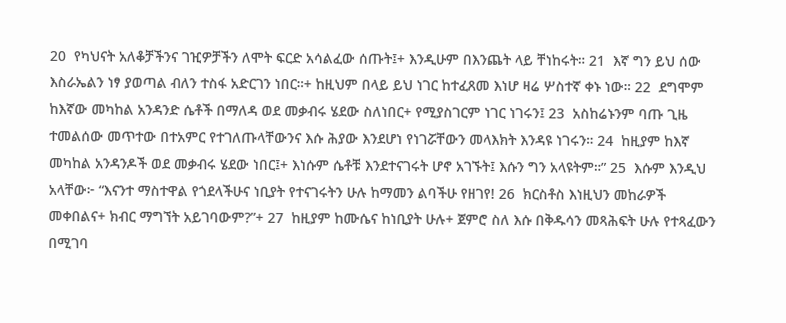20  የካህናት አለቆቻችንና ገዢዎቻችን ለሞት ፍርድ አሳልፈው ሰጡት፤+ እንዲሁም በእንጨት ላይ ቸነከሩት። 21  እኛ ግን ይህ ሰው እስራኤልን ነፃ ያወጣል ብለን ተስፋ አድርገን ነበር።+ ከዚህም በላይ ይህ ነገር ከተፈጸመ እነሆ ዛሬ ሦስተኛ ቀኑ ነው። 22  ደግሞም ከእኛው መካከል አንዳንድ ሴቶች በማለዳ ወደ መቃብሩ ሄደው ስለነበር+ የሚያስገርም ነገር ነገሩን፤ 23  አስከሬኑንም ባጡ ጊዜ ተመልሰው መጥተው በተአምር የተገለጡላቸውንና እሱ ሕያው እንደሆነ የነገሯቸውን መላእክት እንዳዩ ነገሩን። 24  ከዚያም ከእኛ መካከል አንዳንዶች ወደ መቃብሩ ሄደው ነበር፤+ እነሱም ሴቶቹ እንደተናገሩት ሆኖ አገኙት፤ እሱን ግን አላዩትም።” 25  እሱም እንዲህ አላቸው፦ “እናንተ ማስተዋል የጎደላችሁና ነቢያት የተናገሩትን ሁሉ ከማመን ልባችሁ የዘገየ! 26  ክርስቶስ እነዚህን መከራዎች መቀበልና+ ክብር ማግኘት አይገባውም?”+ 27  ከዚያም ከሙሴና ከነቢያት ሁሉ+ ጀምሮ ስለ እሱ በቅዱሳን መጻሕፍት ሁሉ የተጻፈውን በሚገባ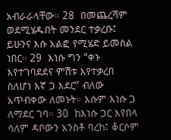አብራራላቸው። 28  በመጨረሻም ወደሚሄዱበት መንደር ተቃረቡ፤ ይሁንና እሱ አልፎ የሚሄድ ይመስል ነበር። 29  እነሱ ግን “ቀኑ እየተገባደደና ምሽቱ እየተቃረበ ስለሆነ እኛ ጋ እደር” ብለው አጥብቀው ለመኑት። እሱም እነሱ ጋ ለማደር ገባ። 30  ከእነሱ ጋር እየበላ ሳለም ዳቦውን አንስቶ ባረከ፤ ቆርሶም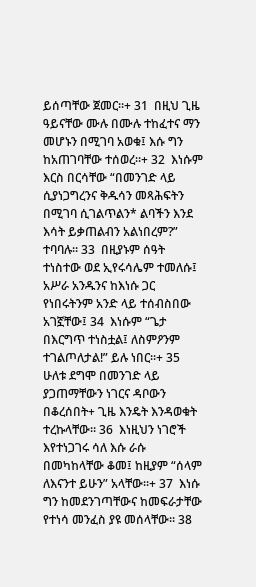ይሰጣቸው ጀመር።+ 31  በዚህ ጊዜ ዓይናቸው ሙሉ በሙሉ ተከፈተና ማን መሆኑን በሚገባ አወቁ፤ እሱ ግን ከአጠገባቸው ተሰወረ።+ 32  እነሱም እርስ በርሳቸው “በመንገድ ላይ ሲያነጋግረንና ቅዱሳን መጻሕፍትን በሚገባ ሲገልጥልን* ልባችን እንደ እሳት ይቃጠልብን አልነበረም?” ተባባሉ። 33  በዚያኑም ሰዓት ተነስተው ወደ ኢየሩሳሌም ተመለሱ፤ አሥራ አንዱንና ከእነሱ ጋር የነበሩትንም አንድ ላይ ተሰብስበው አገኟቸው፤ 34  እነሱም “ጌታ በእርግጥ ተነስቷል፤ ለስምዖንም ተገልጦለታል!” ይሉ ነበር።+ 35  ሁለቱ ደግሞ በመንገድ ላይ ያጋጠማቸውን ነገርና ዳቦውን በቆረሰበት+ ጊዜ እንዴት እንዳወቁት ተረኩላቸው። 36  እነዚህን ነገሮች እየተነጋገሩ ሳለ እሱ ራሱ በመካከላቸው ቆመ፤ ከዚያም “ሰላም ለእናንተ ይሁን” አላቸው።+ 37  እነሱ ግን ከመደንገጣቸውና ከመፍራታቸው የተነሳ መንፈስ ያዩ መሰላቸው። 38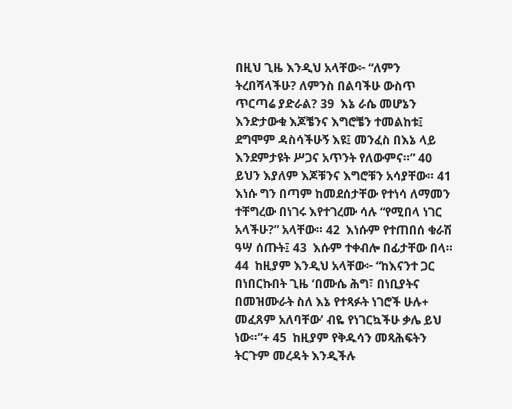በዚህ ጊዜ እንዲህ አላቸው፦ “ለምን ትረበሻላችሁ? ለምንስ በልባችሁ ውስጥ ጥርጣሬ ያድራል? 39  እኔ ራሴ መሆኔን እንድታውቁ እጆቼንና እግሮቼን ተመልከቱ፤ ደግሞም ዳስሳችሁኝ እዩ፤ መንፈስ በእኔ ላይ እንደምታዩት ሥጋና አጥንት የለውምና።” 40  ይህን እያለም እጆቹንና እግሮቹን አሳያቸው። 41  እነሱ ግን በጣም ከመደሰታቸው የተነሳ ለማመን ተቸግረው በነገሩ እየተገረሙ ሳሉ “የሚበላ ነገር አላችሁ?” አላቸው። 42  እነሱም የተጠበሰ ቁራሽ ዓሣ ሰጡት፤ 43  እሱም ተቀብሎ በፊታቸው በላ። 44  ከዚያም እንዲህ አላቸው፦ “ከእናንተ ጋር በነበርኩበት ጊዜ ‘በሙሴ ሕግ፣ በነቢያትና በመዝሙራት ስለ እኔ የተጻፉት ነገሮች ሁሉ+ መፈጸም አለባቸው’ ብዬ የነገርኳችሁ ቃሌ ይህ ነው።”+ 45  ከዚያም የቅዱሳን መጻሕፍትን ትርጉም መረዳት እንዲችሉ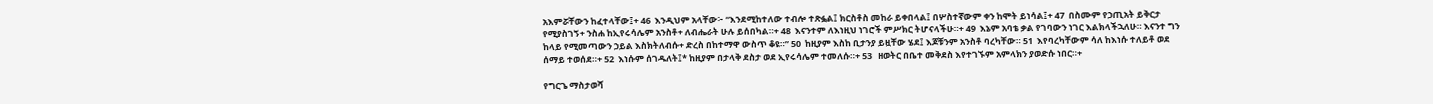አእምሯቸውን ከፈተላቸው፤+ 46  እንዲህም አላቸው፦ “እንደሚከተለው ተብሎ ተጽፏል፤ ክርስቶስ መከራ ይቀበላል፤ በሦስተኛውም ቀን ከሞት ይነሳል፤+ 47  በስሙም የኃጢአት ይቅርታ የሚያስገኝ+ ንስሐ ከኢየሩሳሌም አንስቶ+ ለብሔራት ሁሉ ይሰበካል።+ 48  እናንተም ለእነዚህ ነገሮች ምሥክር ትሆናላችሁ።+ 49  እኔም አባቴ ቃል የገባውን ነገር እልክላችኋለሁ። እናንተ ግን ከላይ የሚመጣውን ኃይል እስክትለብሱ+ ድረስ በከተማዋ ውስጥ ቆዩ።” 50  ከዚያም እስከ ቢታንያ ይዟቸው ሄደ፤ እጆቹንም አንስቶ ባረካቸው። 51  እየባረካቸውም ሳለ ከእነሱ ተለይቶ ወደ ሰማይ ተወሰደ።+ 52  እነሱም ሰገዱለት፤* ከዚያም በታላቅ ደስታ ወደ ኢየሩሳሌም ተመለሱ።+ 53   ዘወትር በቤተ መቅደስ እየተገኙም አምላክን ያወድሱ ነበር።+

የግርጌ ማስታወሻ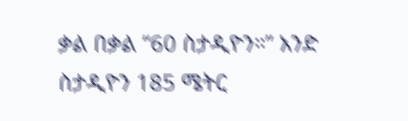ቃል በቃል “60 ስታዲዮን።” አንድ ስታዲዮን 185 ሜትር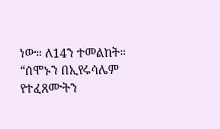ነው። ለ14ን ተመልከት።
“ሰሞኑን በኢየሩሳሌም የተፈጸሙትን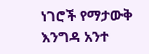ነገሮች የማታውቅ እንግዳ አንተ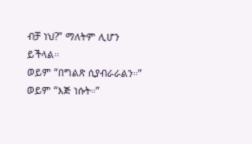ብቻ ነህ?” ማለትም ሊሆን ይችላል።
ወይም “በግልጽ ሲያብራራልን።”
ወይም “እጅ ነሱት።”